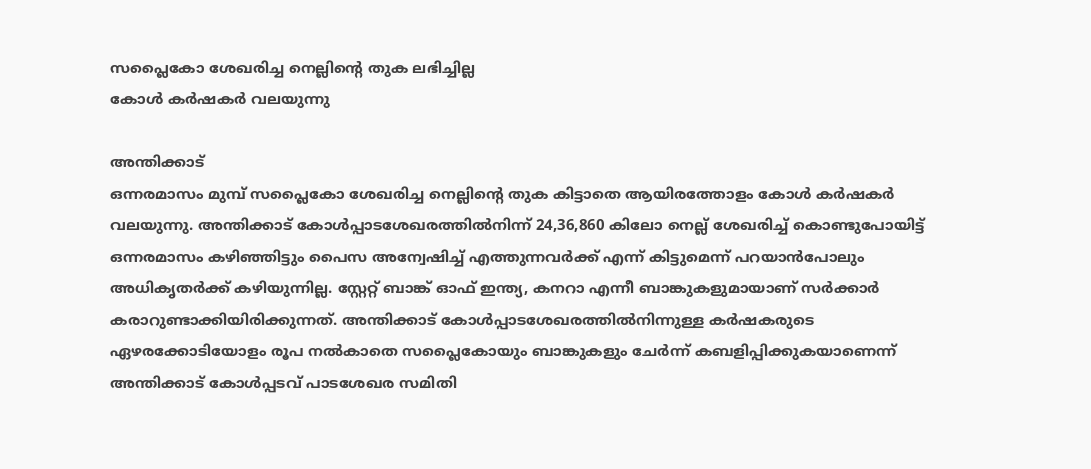സപ്ലൈകോ ശേഖരിച്ച നെല്ലിന്റെ തുക ലഭിച്ചില്ല
കോൾ കർഷകർ വലയുന്നു

അന്തിക്കാട്
ഒന്നരമാസം മുമ്പ് സപ്ലൈകോ ശേഖരിച്ച നെല്ലിന്റെ തുക കിട്ടാതെ ആയിരത്തോളം കോൾ കർഷകർ വലയുന്നു. അന്തിക്കാട് കോൾപ്പാടശേഖരത്തിൽനിന്ന് 24,36,860 കിലോ നെല്ല് ശേഖരിച്ച് കൊണ്ടുപോയിട്ട് ഒന്നരമാസം കഴിഞ്ഞിട്ടും പൈസ അന്വേഷിച്ച് എത്തുന്നവർക്ക് എന്ന് കിട്ടുമെന്ന് പറയാൻപോലും അധികൃതർക്ക് കഴിയുന്നില്ല. സ്റ്റേറ്റ് ബാങ്ക് ഓഫ് ഇന്ത്യ, കനറാ എന്നീ ബാങ്കുകളുമായാണ് സർക്കാർ കരാറുണ്ടാക്കിയിരിക്കുന്നത്. അന്തിക്കാട് കോൾപ്പാടശേഖരത്തിൽനിന്നുള്ള കർഷകരുടെ ഏഴരക്കോടിയോളം രൂപ നൽകാതെ സപ്ലൈകോയും ബാങ്കുകളും ചേർന്ന് കബളിപ്പിക്കുകയാണെന്ന് അന്തിക്കാട് കോൾപ്പടവ് പാടശേഖര സമിതി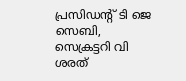പ്രസിഡന്റ് ടി ജെ സെബി, സെക്രട്ടറി വി ശരത്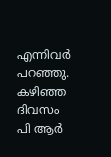എന്നിവർ പറഞ്ഞു. കഴിഞ്ഞ ദിവസം പി ആർ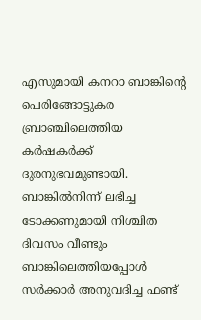എസുമായി കനറാ ബാങ്കിന്റെ പെരിങ്ങോട്ടുകര ബ്രാഞ്ചിലെത്തിയ കർഷകർക്ക് ദുരനുഭവമുണ്ടായി. ബാങ്കിൽനിന്ന് ലഭിച്ച ടോക്കണുമായി നിശ്ചിത ദിവസം വീണ്ടും ബാങ്കിലെത്തിയപ്പോൾ സർക്കാർ അനുവദിച്ച ഫണ്ട്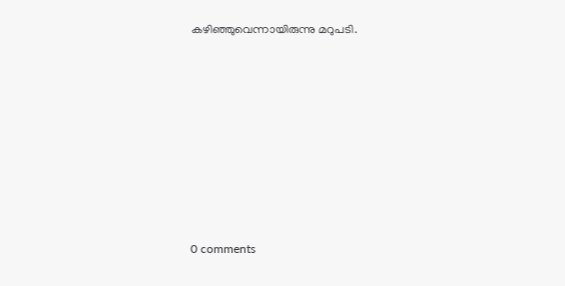കഴിഞ്ഞുവെന്നായിരുന്നു മറുപടി.










0 comments